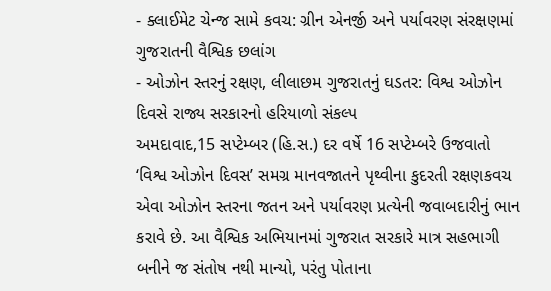- ક્લાઈમેટ ચેન્જ સામે કવચ: ગ્રીન એનર્જી અને પર્યાવરણ સંરક્ષણમાં ગુજરાતની વૈશ્વિક છલાંગ
- ઓઝોન સ્તરનું રક્ષણ, લીલાછમ ગુજરાતનું ઘડતર: વિશ્વ ઓઝોન દિવસે રાજ્ય સરકારનો હરિયાળો સંકલ્પ
અમદાવાદ,15 સપ્ટેમ્બર (હિ.સ.) દર વર્ષે 16 સપ્ટેમ્બરે ઉજવાતો ‘વિશ્વ ઓઝોન દિવસ’ સમગ્ર માનવજાતને પૃથ્વીના કુદરતી રક્ષણકવચ એવા ઓઝોન સ્તરના જતન અને પર્યાવરણ પ્રત્યેની જવાબદારીનું ભાન કરાવે છે. આ વૈશ્વિક અભિયાનમાં ગુજરાત સરકારે માત્ર સહભાગી બનીને જ સંતોષ નથી માન્યો, પરંતુ પોતાના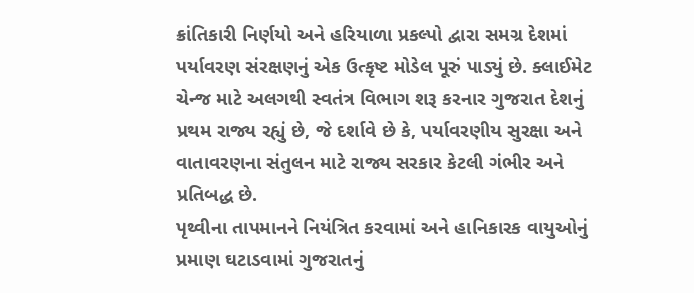ક્રાંતિકારી નિર્ણયો અને હરિયાળા પ્રકલ્પો દ્વારા સમગ્ર દેશમાં પર્યાવરણ સંરક્ષણનું એક ઉત્કૃષ્ટ મોડેલ પૂરું પાડ્યું છે. ક્લાઈમેટ ચેન્જ માટે અલગથી સ્વતંત્ર વિભાગ શરૂ કરનાર ગુજરાત દેશનું પ્રથમ રાજ્ય રહ્યું છે, જે દર્શાવે છે કે, પર્યાવરણીય સુરક્ષા અને વાતાવરણના સંતુલન માટે રાજ્ય સરકાર કેટલી ગંભીર અને પ્રતિબદ્ધ છે.
પૃથ્વીના તાપમાનને નિયંત્રિત કરવામાં અને હાનિકારક વાયુઓનું પ્રમાણ ઘટાડવામાં ગુજરાતનું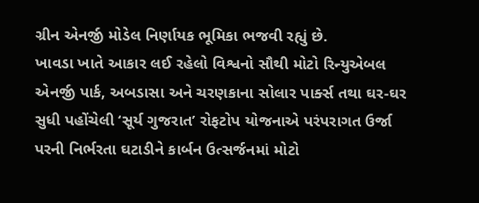ગ્રીન એનર્જી મોડેલ નિર્ણાયક ભૂમિકા ભજવી રહ્યું છે.
ખાવડા ખાતે આકાર લઈ રહેલો વિશ્વનો સૌથી મોટો રિન્યુએબલ એનર્જી પાર્ક, અબડાસા અને ચરણકાના સોલાર પાર્ક્સ તથા ઘર-ઘર સુધી પહોંચેલી ‘સૂર્ય ગુજરાત’ રોફટોપ યોજનાએ પરંપરાગત ઉર્જા પરની નિર્ભરતા ઘટાડીને કાર્બન ઉત્સર્જનમાં મોટો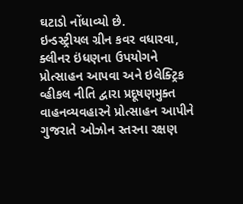ઘટાડો નોંધાવ્યો છે.
ઇન્ડસ્ટ્રીયલ ગ્રીન કવર વધારવા, ક્લીનર ઇંધણના ઉપયોગને પ્રોત્સાહન આપવા અને ઇલેક્ટ્રિક વ્હીકલ નીતિ દ્વારા પ્રદૂષણમુક્ત વાહનવ્યવહારને પ્રોત્સાહન આપીને ગુજરાતે ઓઝોન સ્તરના રક્ષણ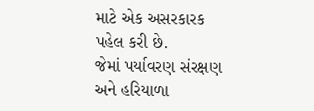માટે એક અસરકારક પહેલ કરી છે.
જેમાં પર્યાવરણ સંરક્ષણ અને હરિયાળા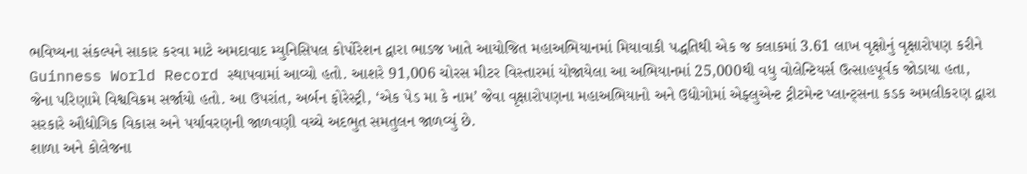ભવિષ્યના સંકલ્પને સાકાર કરવા માટે અમદાવાદ મ્યુનિસિપલ કોર્પોરેશન દ્વારા ભાડજ ખાતે આયોજિત મહાઅભિયાનમાં મિયાવાકી પદ્ધતિથી એક જ કલાકમાં 3.61 લાખ વૃક્ષોનું વૃક્ષારોપણ કરીને Guinness World Record સ્થાપવામાં આવ્યો હતો. આશરે 91,006 ચોરસ મીટર વિસ્તારમાં યોજાયેલા આ અભિયાનમાં 25,000થી વધુ વોલેન્ટિયર્સ ઉત્સાહપૂર્વક જોડાયા હતા,
જેના પરિણામે વિશ્વવિક્રમ સર્જાયો હતો. આ ઉપરાંત, અર્બન ફોરેસ્ટ્રી, ‘એક પેડ મા કે નામ’ જેવા વૃક્ષારોપણના મહાઅભિયાનો અને ઉદ્યોગોમાં એફ્લુએન્ટ ટ્રીટમેન્ટ પ્લાન્ટ્સના કડક અમલીકરણ દ્વારા સરકારે ઔદ્યોગિક વિકાસ અને પર્યાવરણની જાળવણી વચ્ચે અદભુત સમતુલન જાળવ્યું છે.
શાળા અને કોલેજના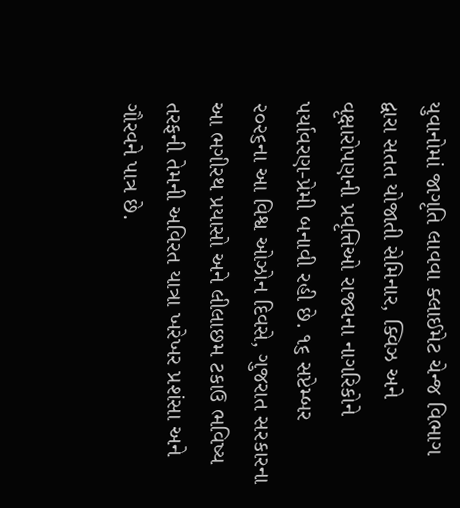યુવાનોમાં જાગૃતિ લાવવા ક્લાઈમેટ ચેન્જ વિભાગ દ્વારા સતત યોજાતી સેમિનાર, ક્વિઝ અને વૃક્ષારોપણની પ્રવૃત્તિઓ રાજ્યના નાગરિકોને પર્યાવરણ-પ્રેમી બનાવી રહી છે. ૧૬ સપ્ટેમ્બર ૨૦૨૬ના આ વિશ્વ ઓઝોન દિવસે, ગુજરાત સરકારના આ ભગીરથ પ્રયાસો અને લીલાછમ ટકાઉ ભવિષ્ય તરફની તેમની અવિરત યાત્રા ખરેખર પ્રશંસા અને ગૌરવને પાત્ર છે.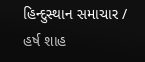હિન્દુસ્થાન સમાચાર / હર્ષ શાહ